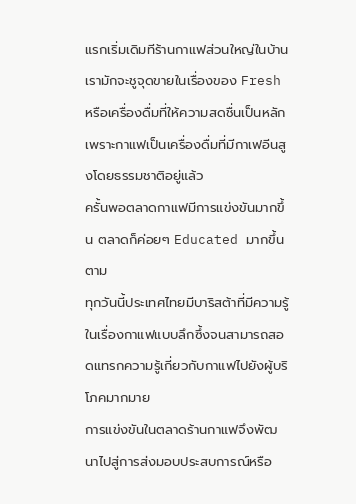แรกเริ่มเดิมทีร้านกาแฟส่วนใหญ่ในบ้านเรามักจะชูจุดขายในเรื่องของ Fresh หรือเครื่องดื่มที่ให้ความสดชื่นเป็นหลัก เพราะกาแฟเป็นเครื่องดื่มที่มีกาเฟอีนสูงโดยธรรมชาติอยู่แล้ว
ครั้นพอตลาดกาแฟมีการแข่งขันมากขึ้น ตลาดก็ค่อยๆ Educated มากขึ้นตาม
ทุกวันนี้ประเทศไทยมีบาริสต้าที่มีความรู้ในเรื่องกาแฟแบบลึกซึ้งจนสามารถสอดแทรกความรู้เกี่ยวกับกาแฟไปยังผู้บริโภคมากมาย
การแข่งขันในตลาดร้านกาแฟจึงพัฒนาไปสู่การส่งมอบประสบการณ์หรือ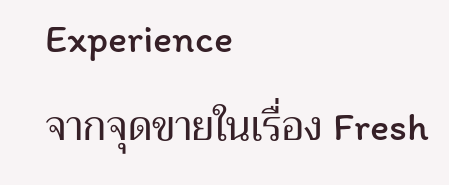Experience
จากจุดขายในเรื่อง Fresh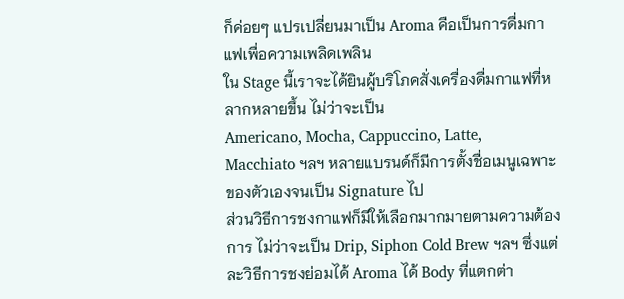ก็ค่อยๆ แปรเปลี่ยนมาเป็น Aroma คือเป็นการดื่มกาแฟเพื่อความเพลิดเพลิน
ใน Stage นี้เราจะได้ยินผู้บริโภคสั่งเครื่องดื่มกาแฟที่หลากหลายขึ้น ไม่ว่าจะเป็น
Americano, Mocha, Cappuccino, Latte, Macchiato ฯลฯ หลายแบรนด์ก็มีการตั้งชื่อเมนูเฉพาะของตัวเองจนเป็น Signature ไป
ส่วนวิธีการชงกาแฟก็มีให้เลือกมากมายตามความต้องการ ไม่ว่าจะเป็น Drip, Siphon Cold Brew ฯลฯ ซึ่งแต่ละวิธีการชงย่อมได้ Aroma ได้ Body ที่แตกต่า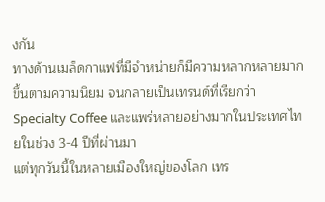งกัน
ทางด้านเมล็ดกาแฟที่มีจำหน่ายก็มีความหลากหลายมากขึ้นตามความนิยม จนกลายเป็นเทรนด์ที่เรียกว่า Specialty Coffee และแพร่หลายอย่างมากในประเทศไทยในช่วง 3-4 ปีที่ผ่านมา
แต่ทุกวันนี้ในหลายเมืองใหญ่ของโลก เทร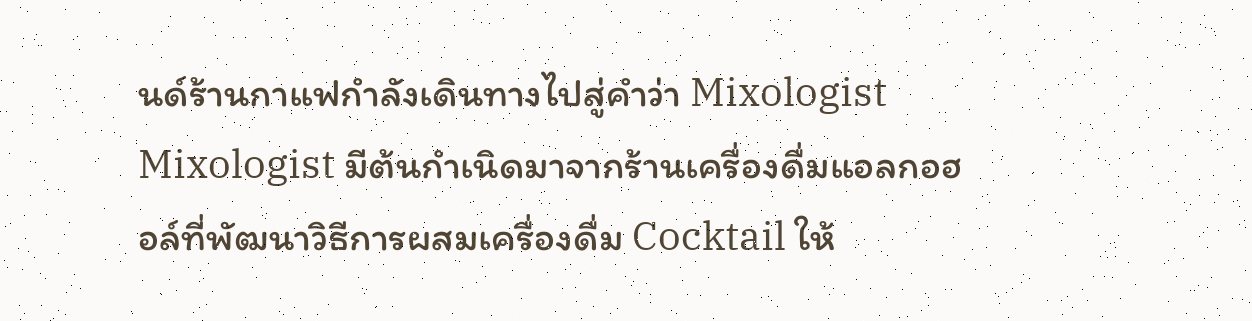นด์ร้านกาแฟกำลังเดินทางไปสู่คำว่า Mixologist
Mixologist มีต้นกำเนิดมาจากร้านเครื่องดื่มแอลกอฮอล์ที่พัฒนาวิธีการผสมเครื่องดื่ม Cocktail ให้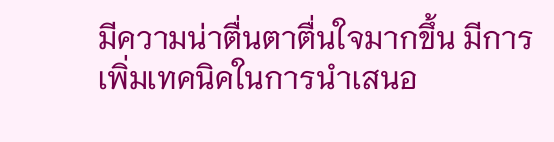มีความน่าตื่นตาตื่นใจมากขึ้น มีการเพิ่มเทคนิคในการนำเสนอ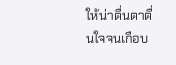ให้น่าตื่นตาตื่นใจจนเกือบ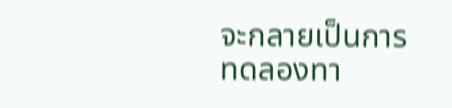จะกลายเป็นการทดลองทา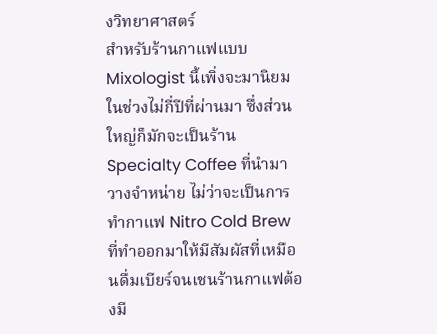งวิทยาศาสตร์
สำหรับร้านกาแฟแบบ Mixologist นี้เพิ่งจะมานิยมในช่วงไม่กี่ปีที่ผ่านมา ซึ่งส่วนใหญ่ก็มักจะเป็นร้าน Specialty Coffee ที่นำมาวางจำหน่าย ไม่ว่าจะเป็นการทำกาแฟ Nitro Cold Brew ที่ทำออกมาให้มีสัมผัสที่เหมือนดื่มเบียร์จนเชนร้านกาแฟต้องมี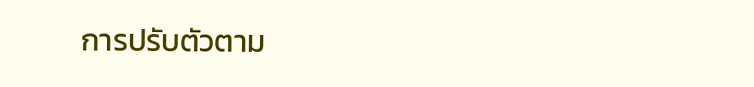การปรับตัวตาม